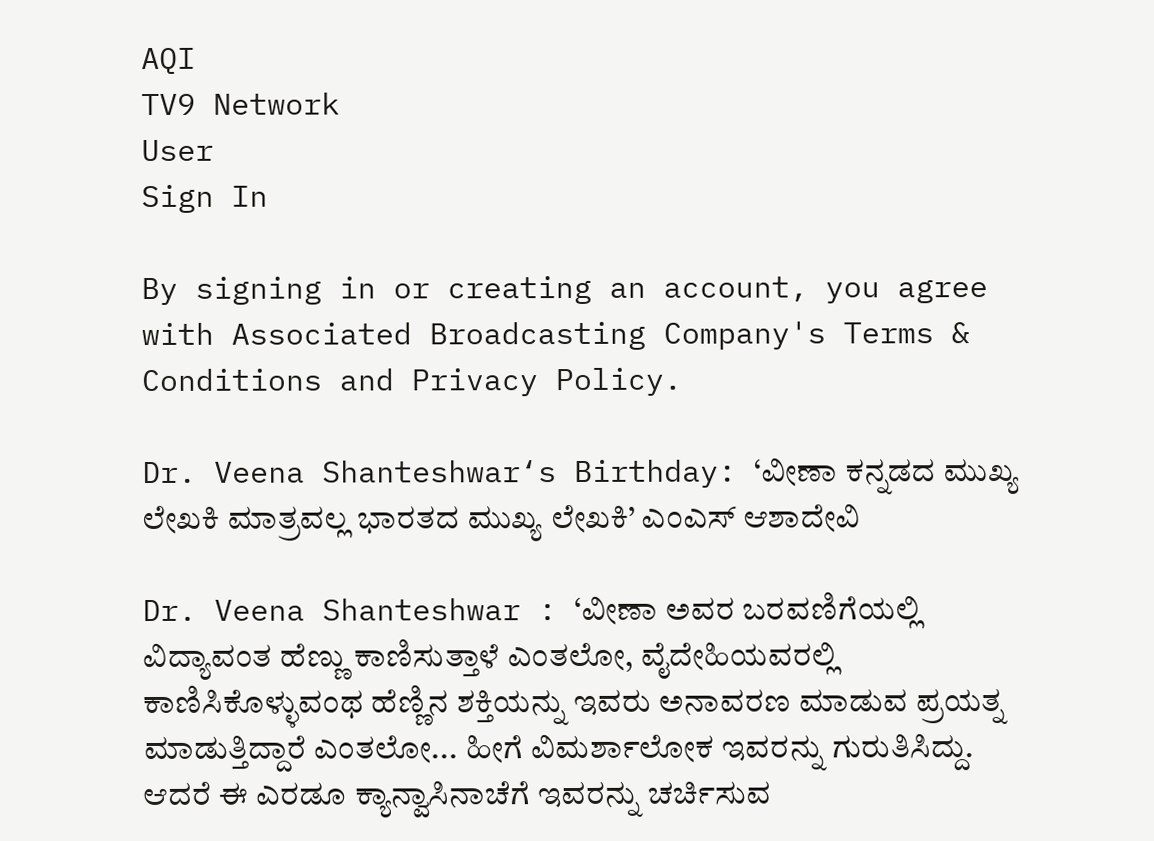AQI
TV9 Network
User
Sign In

By signing in or creating an account, you agree with Associated Broadcasting Company's Terms & Conditions and Privacy Policy.

Dr. Veena Shanteshwar‘s Birthday: ‘ವೀಣಾ ಕನ್ನಡದ ಮುಖ್ಯ ಲೇಖಕಿ ಮಾತ್ರವಲ್ಲ ಭಾರತದ ಮುಖ್ಯ ಲೇಖಕಿ’ ಎಂಎಸ್ ಆಶಾದೇವಿ

Dr. Veena Shanteshwar : ‘ವೀಣಾ ಅವರ ಬರವಣಿಗೆಯಲ್ಲಿ ವಿದ್ಯಾವಂತ ಹೆಣ್ಣು ಕಾಣಿಸುತ್ತಾಳೆ ಎಂತಲೋ, ವೈದೇಹಿಯವರಲ್ಲಿ ಕಾಣಿಸಿಕೊಳ್ಳುವಂಥ ಹೆಣ್ಣಿನ ಶಕ್ತಿಯನ್ನು ಇವರು ಅನಾವರಣ ಮಾಡುವ ಪ್ರಯತ್ನ ಮಾಡುತ್ತಿದ್ದಾರೆ ಎಂತಲೋ... ಹೀಗೆ ವಿಮರ್ಶಾಲೋಕ ಇವರನ್ನು ಗುರುತಿಸಿದ್ದು. ಆದರೆ ಈ ಎರಡೂ ಕ್ಯಾನ್ವಾಸಿನಾಚೆಗೆ ಇವರನ್ನು ಚರ್ಚಿಸುವ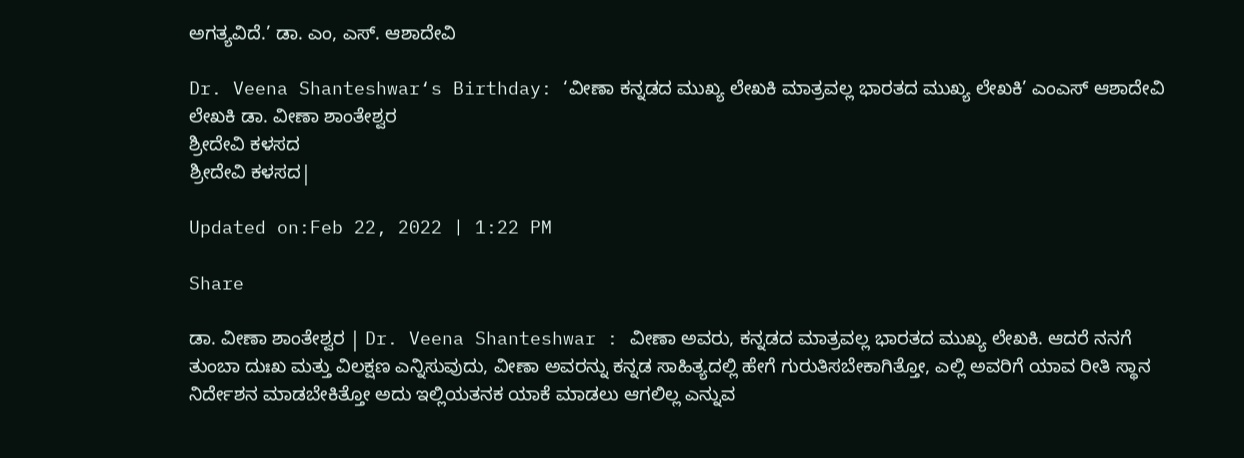ಅಗತ್ಯವಿದೆ.’ ಡಾ. ಎಂ, ಎಸ್. ಆಶಾದೇವಿ

Dr. Veena Shanteshwar‘s Birthday: ‘ವೀಣಾ ಕನ್ನಡದ ಮುಖ್ಯ ಲೇಖಕಿ ಮಾತ್ರವಲ್ಲ ಭಾರತದ ಮುಖ್ಯ ಲೇಖಕಿ’ ಎಂಎಸ್ ಆಶಾದೇವಿ
ಲೇಖಕಿ ಡಾ. ವೀಣಾ ಶಾಂತೇಶ್ವರ
ಶ್ರೀದೇವಿ ಕಳಸದ
ಶ್ರೀದೇವಿ ಕಳಸದ|

Updated on:Feb 22, 2022 | 1:22 PM

Share

ಡಾ. ವೀಣಾ ಶಾಂತೇಶ್ವರ | Dr. Veena Shanteshwar : ವೀಣಾ ಅವರು, ಕನ್ನಡದ ಮಾತ್ರವಲ್ಲ ಭಾರತದ ಮುಖ್ಯ ಲೇಖಕಿ. ಆದರೆ ನನಗೆ ತುಂಬಾ ದುಃಖ ಮತ್ತು ವಿಲಕ್ಷಣ ಎನ್ನಿಸುವುದು, ವೀಣಾ ಅವರನ್ನು ಕನ್ನಡ ಸಾಹಿತ್ಯದಲ್ಲಿ ಹೇಗೆ ಗುರುತಿಸಬೇಕಾಗಿತ್ತೋ, ಎಲ್ಲಿ ಅವರಿಗೆ ಯಾವ ರೀತಿ ಸ್ಥಾನ ನಿರ್ದೇಶನ ಮಾಡಬೇಕಿತ್ತೋ ಅದು ಇಲ್ಲಿಯತನಕ ಯಾಕೆ ಮಾಡಲು ಆಗಲಿಲ್ಲ ಎನ್ನುವ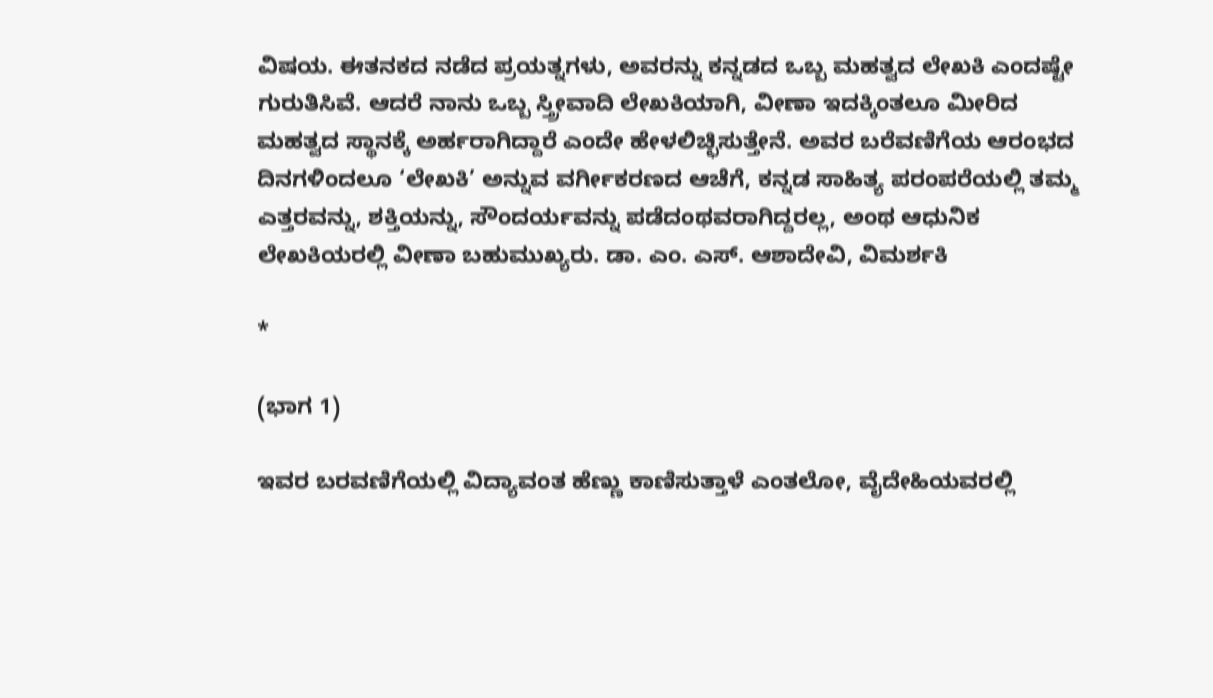ವಿಷಯ. ಈತನಕದ ನಡೆದ ಪ್ರಯತ್ನಗಳು, ಅವರನ್ನು ಕನ್ನಡದ ಒಬ್ಬ ಮಹತ್ವದ ಲೇಖಕಿ ಎಂದಷ್ಟೇ ಗುರುತಿಸಿವೆ. ಆದರೆ ನಾನು ಒಬ್ಬ ಸ್ತ್ರೀವಾದಿ ಲೇಖಕಿಯಾಗಿ, ವೀಣಾ ಇದಕ್ಕಿಂತಲೂ ಮೀರಿದ ಮಹತ್ವದ ಸ್ಥಾನಕ್ಕೆ ಅರ್ಹರಾಗಿದ್ದಾರೆ ಎಂದೇ ಹೇಳಲಿಚ್ಛಿಸುತ್ತೇನೆ. ಅವರ ಬರೆವಣಿಗೆಯ ಆರಂಭದ ದಿನಗಳಿಂದಲೂ ‘ಲೇಖಕಿ’ ಅನ್ನುವ ವರ್ಗೀಕರಣದ ಆಚೆಗೆ, ಕನ್ನಡ ಸಾಹಿತ್ಯ ಪರಂಪರೆಯಲ್ಲಿ ತಮ್ಮ ಎತ್ತರವನ್ನು, ಶಕ್ತಿಯನ್ನು, ಸೌಂದರ್ಯವನ್ನು ಪಡೆದಂಥವರಾಗಿದ್ದರಲ್ಲ, ಅಂಥ ಆಧುನಿಕ ಲೇಖಕಿಯರಲ್ಲಿ ವೀಣಾ ಬಹುಮುಖ್ಯರು. ಡಾ. ಎಂ. ಎಸ್. ಆಶಾದೇವಿ, ವಿಮರ್ಶಕಿ

*

(ಭಾಗ 1)

ಇವರ ಬರವಣಿಗೆಯಲ್ಲಿ ವಿದ್ಯಾವಂತ ಹೆಣ್ಣು ಕಾಣಿಸುತ್ತಾಳೆ ಎಂತಲೋ, ವೈದೇಹಿಯವರಲ್ಲಿ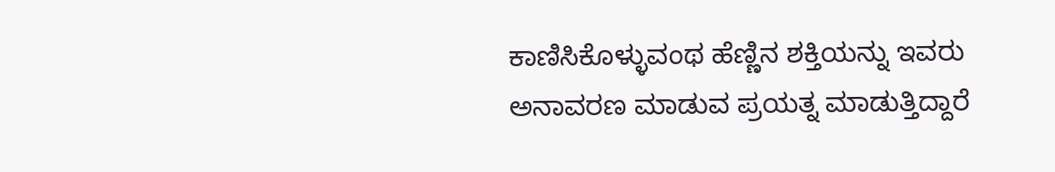ಕಾಣಿಸಿಕೊಳ್ಳುವಂಥ ಹೆಣ್ಣಿನ ಶಕ್ತಿಯನ್ನು ಇವರು ಅನಾವರಣ ಮಾಡುವ ಪ್ರಯತ್ನ ಮಾಡುತ್ತಿದ್ದಾರೆ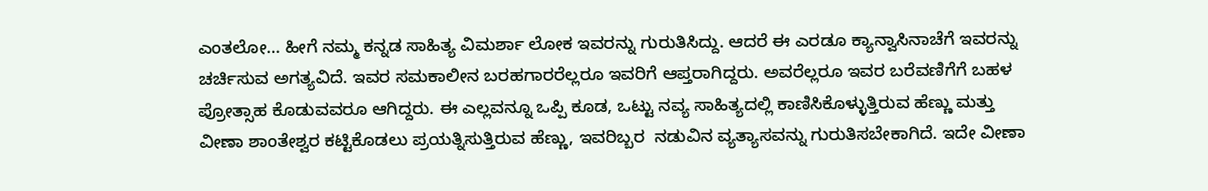ಎಂತಲೋ… ಹೀಗೆ ನಮ್ಮ ಕನ್ನಡ ಸಾಹಿತ್ಯ ವಿಮರ್ಶಾ ಲೋಕ ಇವರನ್ನು ಗುರುತಿಸಿದ್ದು. ಆದರೆ ಈ ಎರಡೂ ಕ್ಯಾನ್ವಾಸಿನಾಚೆಗೆ ಇವರನ್ನು ಚರ್ಚಿಸುವ ಅಗತ್ಯವಿದೆ. ಇವರ ಸಮಕಾಲೀನ ಬರಹಗಾರರೆಲ್ಲರೂ ಇವರಿಗೆ ಆಪ್ತರಾಗಿದ್ದರು. ಅವರೆಲ್ಲರೂ ಇವರ ಬರೆವಣಿಗೆಗೆ ಬಹಳ ಪ್ರೋತ್ಸಾಹ ಕೊಡುವವರೂ ಆಗಿದ್ದರು. ಈ ಎಲ್ಲವನ್ನೂ ಒಪ್ಪಿ ಕೂಡ, ಒಟ್ಟು ನವ್ಯ ಸಾಹಿತ್ಯದಲ್ಲಿ ಕಾಣಿಸಿಕೊಳ್ಳುತ್ತಿರುವ ಹೆಣ್ಣು ಮತ್ತು ವೀಣಾ ಶಾಂತೇಶ್ವರ ಕಟ್ಟಿಕೊಡಲು ಪ್ರಯತ್ನಿಸುತ್ತಿರುವ ಹೆಣ್ಣು, ಇವರಿಬ್ಬರ  ನಡುವಿನ ವ್ಯತ್ಯಾಸವನ್ನು ಗುರುತಿಸಬೇಕಾಗಿದೆ. ಇದೇ ವೀಣಾ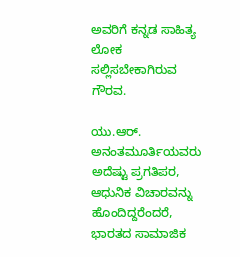ಅವರಿಗೆ ಕನ್ನಡ ಸಾಹಿತ್ಯ ಲೋಕ ಸಲ್ಲಿಸಬೇಕಾಗಿರುವ ಗೌರವ.

ಯು.ಆರ್. ಅನಂತಮೂರ್ತಿಯವರು ಅದೆಷ್ಟು ಪ್ರಗತಿಪರ, ಆಧುನಿಕ ವಿಚಾರವನ್ನು ಹೊಂದಿದ್ದರೆಂದರೆ, ಭಾರತದ ಸಾಮಾಜಿಕ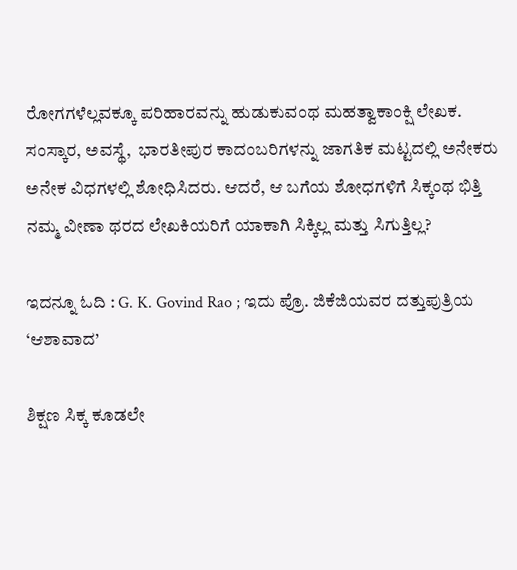ರೋಗಗಳೆಲ್ಲವಕ್ಕೂ ಪರಿಹಾರವನ್ನು ಹುಡುಕುವಂಥ ಮಹತ್ವಾಕಾಂಕ್ಷಿ ಲೇಖಕ. ಸಂಸ್ಕಾರ, ಅವಸ್ಥೆ,  ಭಾರತೀಪುರ ಕಾದಂಬರಿಗಳನ್ನು ಜಾಗತಿಕ ಮಟ್ಟದಲ್ಲಿ ಅನೇಕರು ಅನೇಕ ವಿಧಗಳಲ್ಲಿ ಶೋಧಿಸಿದರು. ಆದರೆ, ಆ ಬಗೆಯ ಶೋಧಗಳಿಗೆ ಸಿಕ್ಕಂಥ ಭಿತ್ತಿ ನಮ್ಮ ವೀಣಾ ಥರದ ಲೇಖಕಿಯರಿಗೆ ಯಾಕಾಗಿ ಸಿಕ್ಕಿಲ್ಲ ಮತ್ತು ಸಿಗುತ್ತಿಲ್ಲ?

ಇದನ್ನೂ ಓದಿ : G. K. Govind Rao ; ಇದು ಪ್ರೊ. ಜಿಕೆಜಿಯವರ ದತ್ತುಪುತ್ರಿಯ ‘ಆಶಾವಾದ’

ಶಿಕ್ಷಣ ಸಿಕ್ಕ ಕೂಡಲೇ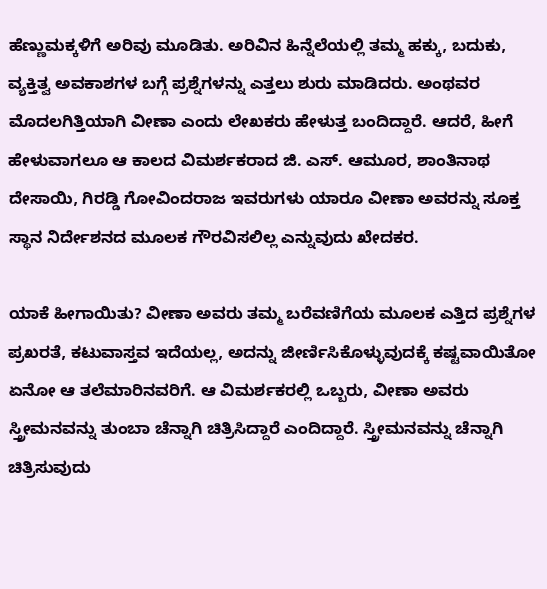ಹೆಣ್ಣುಮಕ್ಕಳಿಗೆ ಅರಿವು ಮೂಡಿತು. ಅರಿವಿನ ಹಿನ್ನೆಲೆಯಲ್ಲಿ ತಮ್ಮ ಹಕ್ಕು, ಬದುಕು, ವ್ಯಕ್ತಿತ್ವ ಅವಕಾಶಗಳ ಬಗ್ಗೆ ಪ್ರಶ್ನೆಗಳನ್ನು ಎತ್ತಲು ಶುರು ಮಾಡಿದರು. ಅಂಥವರ ಮೊದಲಗಿತ್ತಿಯಾಗಿ ವೀಣಾ ಎಂದು ಲೇಖಕರು ಹೇಳುತ್ತ ಬಂದಿದ್ದಾರೆ. ಆದರೆ, ಹೀಗೆ ಹೇಳುವಾಗಲೂ ಆ ಕಾಲದ ವಿಮರ್ಶಕರಾದ ಜಿ. ಎಸ್. ಆಮೂರ, ಶಾಂತಿನಾಥ ದೇಸಾಯಿ, ಗಿರಡ್ಡಿ ಗೋವಿಂದರಾಜ ಇವರುಗಳು ಯಾರೂ ವೀಣಾ ಅವರನ್ನು ಸೂಕ್ತ ಸ್ಥಾನ ನಿರ್ದೇಶನದ ಮೂಲಕ ಗೌರವಿಸಲಿಲ್ಲ ಎನ್ನುವುದು ಖೇದಕರ.

ಯಾಕೆ ಹೀಗಾಯಿತು? ವೀಣಾ ಅವರು ತಮ್ಮ ಬರೆವಣಿಗೆಯ ಮೂಲಕ ಎತ್ತಿದ ಪ್ರಶ್ನೆಗಳ ಪ್ರಖರತೆ, ಕಟುವಾಸ್ತವ ಇದೆಯಲ್ಲ, ಅದನ್ನು ಜೀರ್ಣಿಸಿಕೊಳ್ಳುವುದಕ್ಕೆ ಕಷ್ಟವಾಯಿತೋ ಏನೋ ಆ ತಲೆಮಾರಿನವರಿಗೆ. ಆ ವಿಮರ್ಶಕರಲ್ಲಿ ಒಬ್ಬರು, ವೀಣಾ ಅವರು ಸ್ತ್ರೀಮನವನ್ನು ತುಂಬಾ ಚೆನ್ನಾಗಿ ಚಿತ್ರಿಸಿದ್ದಾರೆ ಎಂದಿದ್ದಾರೆ. ಸ್ತ್ರೀಮನವನ್ನು ಚೆನ್ನಾಗಿ ಚಿತ್ರಿಸುವುದು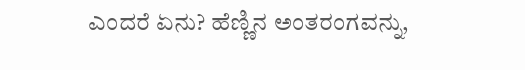ಎಂದರೆ ಏನು? ಹೆಣ್ಣಿನ ಅಂತರಂಗವನ್ನು,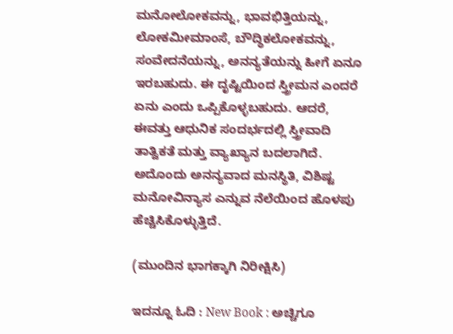ಮನೋಲೋಕವನ್ನು, ಭಾವಭಿತ್ತಿಯನ್ನು, ಲೋಕಮೀಮಾಂಸೆ, ಬೌದ್ಧಿಕಲೋಕವನ್ನು, ಸಂವೇದನೆಯನ್ನು, ಅನನ್ಯತೆಯನ್ನು ಹೀಗೆ ಏನೂ ಇರಬಹುದು. ಈ ದೃಷ್ಟಿಯಿಂದ ಸ್ತ್ರೀಮನ ಎಂದರೆ ಏನು ಎಂದು ಒಪ್ಪಿಕೊಳ್ಳಬಹುದು. ಆದರೆ, ಈವತ್ತು ಆಧುನಿಕ ಸಂದರ್ಭದಲ್ಲಿ ಸ್ತ್ರೀವಾದಿ ತಾತ್ವಿಕತೆ ಮತ್ತು ವ್ಯಾಖ್ಯಾನ ಬದಲಾಗಿದೆ. ಅದೊಂದು ಅನನ್ಯವಾದ ಮನಸ್ಥಿತಿ, ವಿಶಿಷ್ಟ ಮನೋವಿನ್ಯಾಸ ಎನ್ನುವ ನೆಲೆಯಿಂದ ಹೊಳಪು ಹೆಚ್ಚಿಸಿಕೊಳ್ಳುತ್ತಿದೆ.

(ಮುಂದಿನ ಭಾಗಕ್ಕಾಗಿ ನಿರೀಕ್ಷಿಸಿ)

ಇದನ್ನೂ ಓದಿ : New Book : ಅಚ್ಚಿಗೂ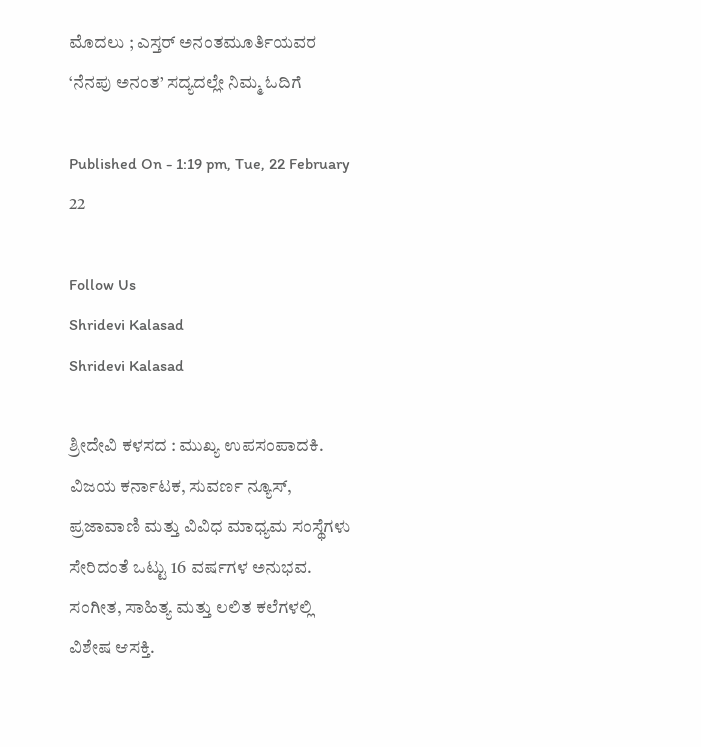ಮೊದಲು ; ಎಸ್ತರ್ ಅನಂತಮೂರ್ತಿಯವರ ‘ನೆನಪು ಅನಂತ’ ಸದ್ಯದಲ್ಲೇ ನಿಮ್ಮ ಓದಿಗೆ

Published On - 1:19 pm, Tue, 22 February 22

Follow Us
Shridevi Kalasad
Shridevi Kalasad

ಶ್ರೀದೇವಿ ಕಳಸದ : ಮುಖ್ಯ ಉಪಸಂಪಾದಕಿ. ವಿಜಯ ಕರ್ನಾಟಕ, ಸುವರ್ಣ ನ್ಯೂಸ್, ಪ್ರಜಾವಾಣಿ ಮತ್ತು ವಿವಿಧ ಮಾಧ್ಯಮ ಸಂಸ್ಥೆಗಳು ಸೇರಿದಂತೆ ಒಟ್ಟು 16 ವರ್ಷಗಳ ಅನುಭವ. ಸಂಗೀತ, ಸಾಹಿತ್ಯ ಮತ್ತು ಲಲಿತ ಕಲೆಗಳಲ್ಲಿ ವಿಶೇಷ ಆಸಕ್ತಿ.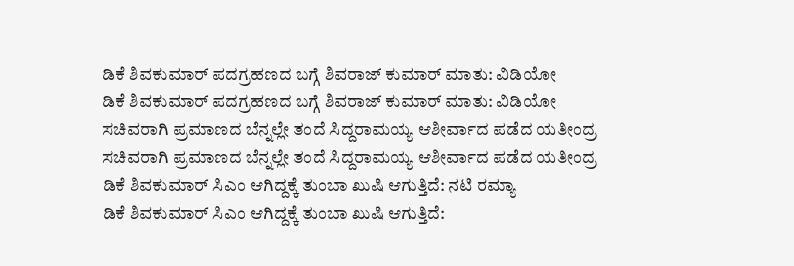ಡಿಕೆ ಶಿವಕುಮಾರ್ ಪದಗ್ರಹಣದ ಬಗ್ಗೆ ಶಿವರಾಜ್ ಕುಮಾರ್ ಮಾತು: ವಿಡಿಯೋ
ಡಿಕೆ ಶಿವಕುಮಾರ್ ಪದಗ್ರಹಣದ ಬಗ್ಗೆ ಶಿವರಾಜ್ ಕುಮಾರ್ ಮಾತು: ವಿಡಿಯೋ
ಸಚಿವರಾಗಿ ಪ್ರಮಾಣದ ಬೆನ್ನಲ್ಲೇ ತಂದೆ ಸಿದ್ದರಾಮಯ್ಯ ಆಶೀರ್ವಾದ ಪಡೆದ ಯತೀಂದ್ರ
ಸಚಿವರಾಗಿ ಪ್ರಮಾಣದ ಬೆನ್ನಲ್ಲೇ ತಂದೆ ಸಿದ್ದರಾಮಯ್ಯ ಆಶೀರ್ವಾದ ಪಡೆದ ಯತೀಂದ್ರ
ಡಿಕೆ ಶಿವಕುಮಾರ್ ಸಿಎಂ ಆಗಿದ್ದಕ್ಕೆ ತುಂಬಾ ಖುಷಿ ಆಗುತ್ತಿದೆ: ನಟಿ ರಮ್ಯಾ
ಡಿಕೆ ಶಿವಕುಮಾರ್ ಸಿಎಂ ಆಗಿದ್ದಕ್ಕೆ ತುಂಬಾ ಖುಷಿ ಆಗುತ್ತಿದೆ: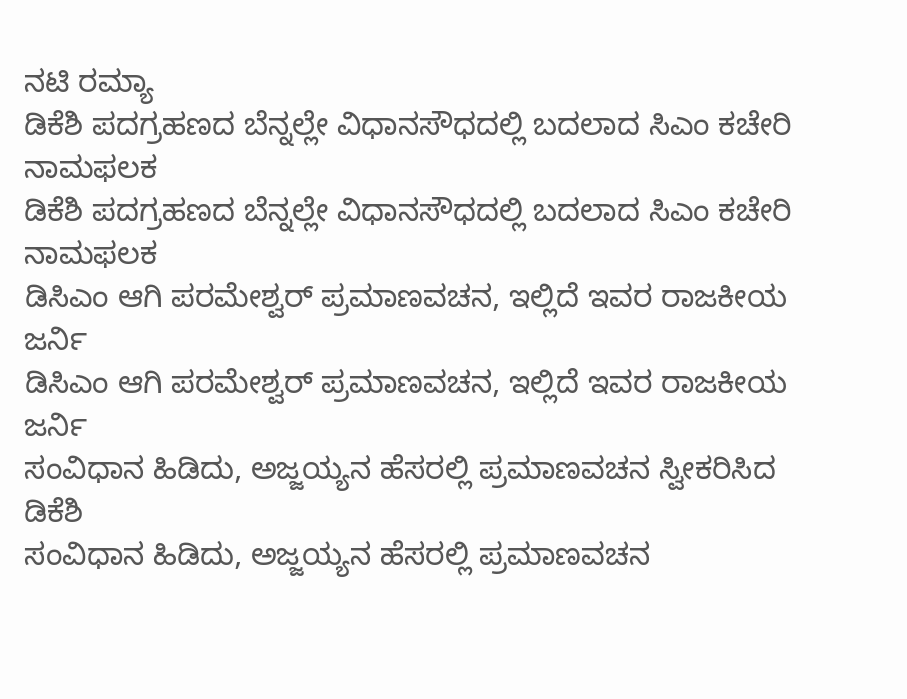ನಟಿ ರಮ್ಯಾ
ಡಿಕೆಶಿ ಪದಗ್ರಹಣದ ಬೆನ್ನಲ್ಲೇ ವಿಧಾನಸೌಧದಲ್ಲಿ ಬದಲಾದ ಸಿಎಂ ಕಚೇರಿ ನಾಮಫಲಕ
ಡಿಕೆಶಿ ಪದಗ್ರಹಣದ ಬೆನ್ನಲ್ಲೇ ವಿಧಾನಸೌಧದಲ್ಲಿ ಬದಲಾದ ಸಿಎಂ ಕಚೇರಿ ನಾಮಫಲಕ
ಡಿಸಿಎಂ ಆಗಿ ಪರಮೇಶ್ವರ್ ಪ್ರಮಾಣವಚನ, ಇಲ್ಲಿದೆ ಇವರ ರಾಜಕೀಯ ಜರ್ನಿ
ಡಿಸಿಎಂ ಆಗಿ ಪರಮೇಶ್ವರ್ ಪ್ರಮಾಣವಚನ, ಇಲ್ಲಿದೆ ಇವರ ರಾಜಕೀಯ ಜರ್ನಿ
ಸಂವಿಧಾನ ಹಿಡಿದು, ಅಜ್ಜಯ್ಯನ ಹೆಸರಲ್ಲಿ ಪ್ರಮಾಣವಚನ ಸ್ವೀಕರಿಸಿದ ಡಿಕೆಶಿ
ಸಂವಿಧಾನ ಹಿಡಿದು, ಅಜ್ಜಯ್ಯನ ಹೆಸರಲ್ಲಿ ಪ್ರಮಾಣವಚನ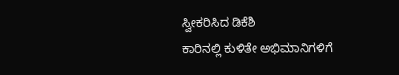ಸ್ವೀಕರಿಸಿದ ಡಿಕೆಶಿ
ಕಾರಿನಲ್ಲಿ ಕುಳಿತೇ ಅಭಿಮಾನಿಗಳಿಗೆ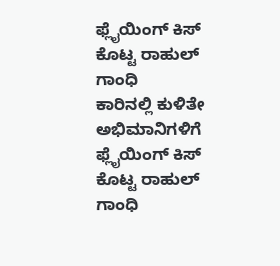ಫ್ಲೈಯಿಂಗ್ ಕಿಸ್ ಕೊಟ್ಟ ರಾಹುಲ್ ಗಾಂಧಿ
ಕಾರಿನಲ್ಲಿ ಕುಳಿತೇ ಅಭಿಮಾನಿಗಳಿಗೆ ಫ್ಲೈಯಿಂಗ್ ಕಿಸ್ ಕೊಟ್ಟ ರಾಹುಲ್ ಗಾಂಧಿ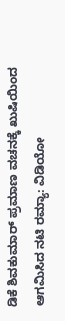ಡಿಕೆ ಶಿವಕುಮಾರ್ ಪ್ರಮಾಣ ವಚನಕ್ಕೆ ಖುಷಿಯಿಂದ ಆಗಮಿಸಿದ ನಟಿ ರಮ್ಯಾ: ವಿಡಿಯೋ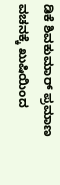ಡಿಕೆ ಶಿವಕುಮಾರ್ ಪ್ರಮಾಣ ವಚನಕ್ಕೆ ಖುಷಿಯಿಂದ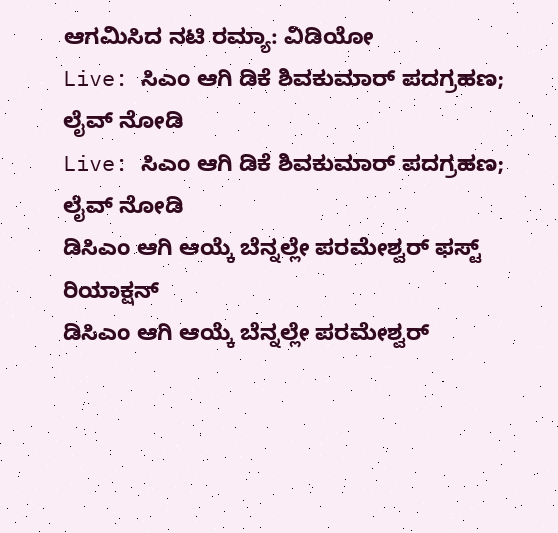ಆಗಮಿಸಿದ ನಟಿ ರಮ್ಯಾ: ವಿಡಿಯೋ
Live: ಸಿಎಂ ಆಗಿ ಡಿಕೆ ಶಿವಕುಮಾರ್ ಪದಗ್ರಹಣ; ಲೈವ್ ನೋಡಿ
Live: ಸಿಎಂ ಆಗಿ ಡಿಕೆ ಶಿವಕುಮಾರ್ ಪದಗ್ರಹಣ; ಲೈವ್ ನೋಡಿ
ಡಿಸಿಎಂ ಆಗಿ ಆಯ್ಕೆ ಬೆನ್ನಲ್ಲೇ ಪರಮೇಶ್ವರ್ ಫಸ್ಟ್ ರಿಯಾಕ್ಷನ್
ಡಿಸಿಎಂ ಆಗಿ ಆಯ್ಕೆ ಬೆನ್ನಲ್ಲೇ ಪರಮೇಶ್ವರ್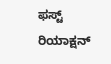ಫಸ್ಟ್ ರಿಯಾಕ್ಷನ್